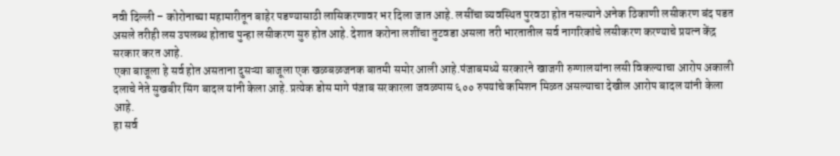नवी दिल्ली – कोरोनाच्या महामारीतून बाहेर पडण्यासाठी लासिकरणावर भर दिला जात आहे. लसींचा व्यवस्थित पुरवठा होत नसल्याने अनेक ठिकाणी लसीकरण बंद पडत असले तरीही लस उपलब्ध होताच पुन्हा लसीकरण सुरु होत आहे. देशात करोना लशींचा तुटवडा असला तरी भारतातील सर्व नागरिकांचे लसीकरण करण्याचे प्रयत्न केंद्र सरकार करत आहे.
एका बाजूला हे सर्व होत असताना दुसऱ्या बाजूला एक खळबळजनक बातमी समोर आली आहे.पंजाबमध्ये सरकारने खाजगी रुग्णालयांना लसी विकल्याचा आरोप अकाली दलाचे नेते सुखबीर सिंग बादल यांनी केला आहे. प्रत्येक डोस मागे पंजाब सरकारला जवळपास ६०० रुपयांचे कमिशन मिळत असल्याचा देखील आरोप बादल यांनी केला आहे.
हा सर्व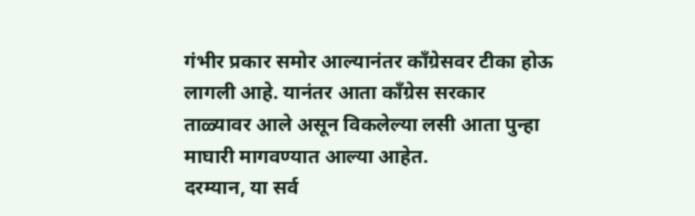गंभीर प्रकार समोर आल्यानंतर कॉंग्रेसवर टीका होऊ लागली आहे. यानंतर आता कॉंग्रेस सरकार ताळ्यावर आले असून विकलेल्या लसी आता पुन्हा माघारी मागवण्यात आल्या आहेत.
दरम्यान, या सर्व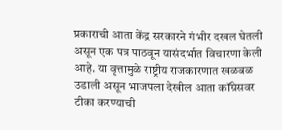प्रकाराची आता केंद्र सरकारने गंभीर दखल घेतली असून एक पत्र पाठवून यासंदर्भात विचारणा केली आहे. या वृत्तामुळे राष्ट्रीय राजकारणात खळबळ उडाली असून भाजपला देखील आता कॉंग्रेसवर टीका करण्याची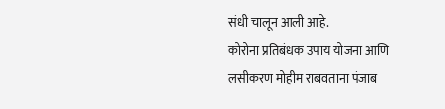संधी चालून आली आहे.
कोरोना प्रतिबंधक उपाय योजना आणि लसीकरण मोहीम राबवताना पंजाब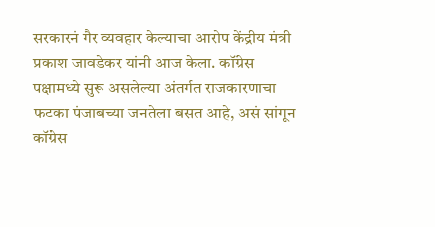सरकारनं गैर व्यवहार केल्याचा आरोप केंद्रीय मंत्री प्रकाश जावडेकर यांनी आज केला. कॉंग्रेस पक्षामध्ये सुरू असलेल्या अंतर्गत राजकारणाचा फटका पंजाबच्या जनतेला बसत आहे, असं सांगून कॉंग्रेस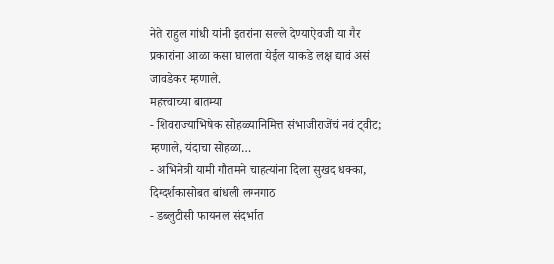नेते राहुल गांधी यांनी इतरांना सल्ले देण्याऐवजी या गैर प्रकारांना आळा कसा घालता येईल याकडे लक्ष द्यावं असं जावडेकर म्हणाले.
महत्त्वाच्या बातम्या
- शिवराज्याभिषेक सोहळ्यानिमित्त संभाजीराजेंचं नवं ट्वीट; म्हणाले, यंदाचा सोहळा…
- अभिनेत्री यामी गौतमने चाहत्यांना दिला सुखद धक्का, दिग्दर्शकासोबत बांधली लग्नगाठ
- डब्लुटीसी फायनल संदर्भात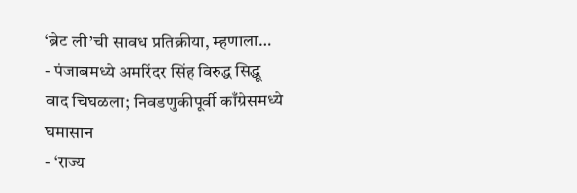‘ब्रेट ली’ची सावध प्रतिक्रीया, म्हणाला…
- पंजाबमध्ये अमरिंदर सिंह विरुद्ध सिद्धू वाद चिघळला; निवडणुकीपूर्वी काँग्रेसमध्ये घमासान
- ‘राज्य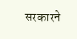सरकारने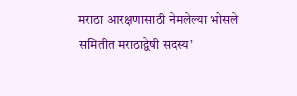मराठा आरक्षणासाठी नेमलेल्या भोसले समितीत मराठाद्वेषी सदस्य’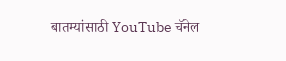बातम्यांसाठी YouTube चॅनेल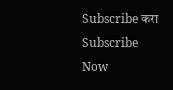Subscribe करा
Subscribe Now